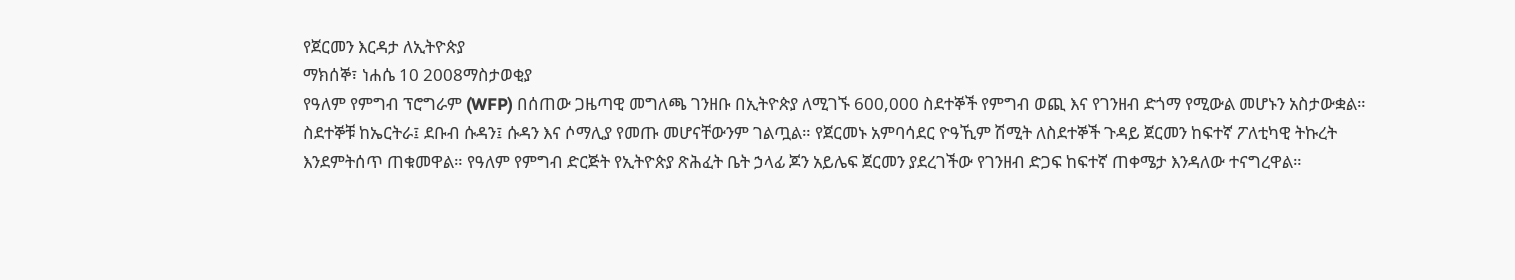የጀርመን እርዳታ ለኢትዮጵያ
ማክሰኞ፣ ነሐሴ 10 2008ማስታወቂያ
የዓለም የምግብ ፕሮግራም (WFP) በሰጠው ጋዜጣዊ መግለጫ ገንዘቡ በኢትዮጵያ ለሚገኙ 600,000 ስደተኞች የምግብ ወጪ እና የገንዘብ ድጎማ የሚውል መሆኑን አስታውቋል። ስደተኞቹ ከኤርትራ፤ ደቡብ ሱዳን፤ ሱዳን እና ሶማሊያ የመጡ መሆናቸውንም ገልጧል። የጀርመኑ አምባሳደር ዮዓኺም ሽሚት ለስደተኞች ጉዳይ ጀርመን ከፍተኛ ፖለቲካዊ ትኩረት እንደምትሰጥ ጠቁመዋል። የዓለም የምግብ ድርጅት የኢትዮጵያ ጽሕፈት ቤት ኃላፊ ጆን አይሌፍ ጀርመን ያደረገችው የገንዘብ ድጋፍ ከፍተኛ ጠቀሜታ እንዳለው ተናግረዋል።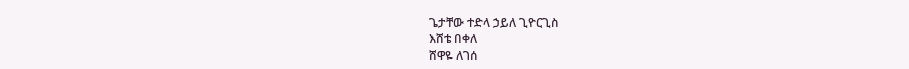ጌታቸው ተድላ ኃይለ ጊዮርጊስ
እሸቴ በቀለ
ሸዋዬ ለገሰ